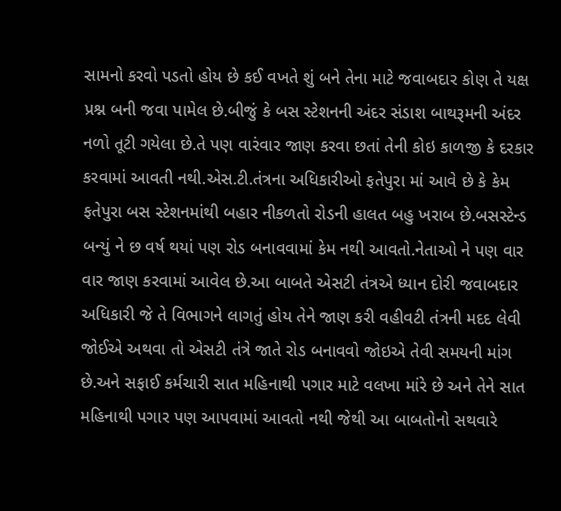સામનો કરવો પડતો હોય છે કઈ વખતે શું બને તેના માટે જવાબદાર કોણ તે યક્ષ પ્રશ્ન બની જવા પામેલ છે.બીજું કે બસ સ્ટેશનની અંદર સંડાશ બાથરૂમની અંદર નળો તૂટી ગયેલા છે.તે પણ વારંવાર જાણ કરવા છતાં તેની કોઇ કાળજી કે દરકાર કરવામાં આવતી નથી.એસ.ટી.તંત્રના અધિકારીઓ ફતેપુરા માં આવે છે કે કેમ ફતેપુરા બસ સ્ટેશનમાંથી બહાર નીકળતો રોડની હાલત બહુ ખરાબ છે.બસસ્ટેન્ડ બન્યું ને છ વર્ષ થયાં પણ રોડ બનાવવામાં કેમ નથી આવતો.નેતાઓ ને પણ વાર વાર જાણ કરવામાં આવેલ છે.આ બાબતે એસટી તંત્રએ ધ્યાન દોરી જવાબદાર અધિકારી જે તે વિભાગને લાગતું હોય તેને જાણ કરી વહીવટી તંત્રની મદદ લેવી જોઈએ અથવા તો એસટી તંત્રે જાતે રોડ બનાવવો જોઇએ તેવી સમયની માંગ છે.અને સફાઈ કર્મચારી સાત મહિનાથી પગાર માટે વલખા માંરે છે અને તેને સાત મહિનાથી પગાર પણ આપવામાં આવતો નથી જેથી આ બાબતોનો સથવારે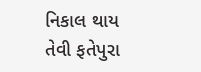નિકાલ થાય તેવી ફતેપુરા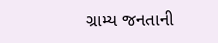ગ્રામ્ય જનતાની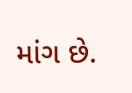માંગ છે.